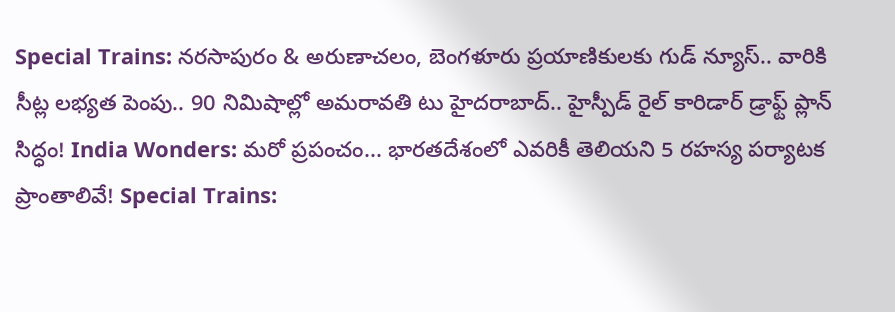Special Trains: నరసాపురం & అరుణాచలం, బెంగళూరు ప్రయాణికులకు గుడ్ న్యూస్.. వారికి సీట్ల లభ్యత పెంపు.. 90 నిమిషాల్లో అమరావతి టు హైదరాబాద్.. హైస్పీడ్ రైల్ కారిడార్ డ్రాఫ్ట్ ప్లాన్ సిద్ధం! India Wonders: మరో ప్రపంచం... భారతదేశంలో ఎవరికీ తెలియని 5 రహస్య పర్యాటక ప్రాంతాలివే! Special Trains: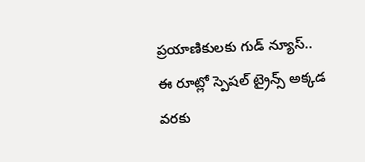ప్రయాణికులకు గుడ్ న్యూస్.. ఈ రూట్లో స్పెషల్ ట్రైన్స్ అక్కడ వరకు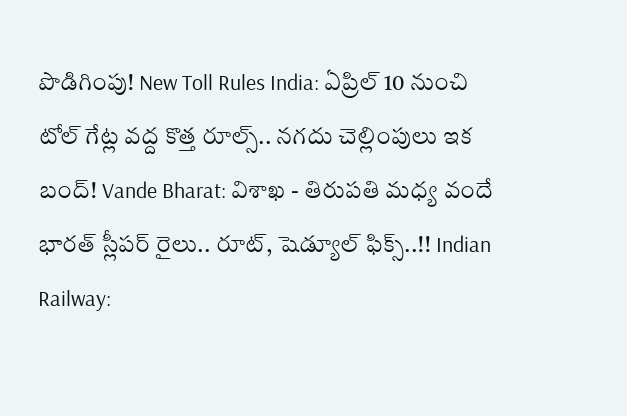పొడిగింపు! New Toll Rules India: ఏప్రిల్ 10 నుంచి టోల్ గేట్ల వద్ద కొత్త రూల్స్.. నగదు చెల్లింపులు ఇక బంద్! Vande Bharat: విశాఖ - తిరుపతి మధ్య వందే భారత్ స్లీపర్ రైలు.. రూట్, షెడ్యూల్ ఫిక్స్..!! Indian Railway: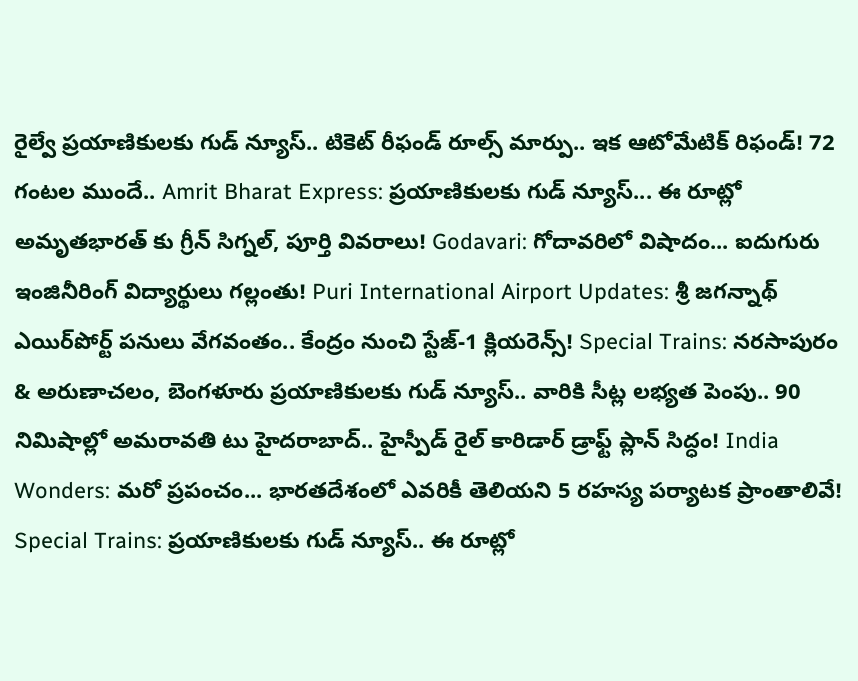రైల్వే ప్రయాణికులకు గుడ్ న్యూస్.. టికెట్ రీఫండ్ రూల్స్ మార్పు.. ఇక ఆటోమేటిక్ రిఫండ్! 72 గంటల ముందే.. Amrit Bharat Express: ప్రయాణికులకు గుడ్ న్యూస్... ఈ రూట్లో అమృతభారత్ కు గ్రీన్ సిగ్నల్, పూర్తి వివరాలు! Godavari: గోదావరిలో విషాదం... ఐదుగురు ఇంజినీరింగ్ విద్యార్థులు గల్లంతు! Puri International Airport Updates: శ్రీ జగన్నాథ్ ఎయిర్‌పోర్ట్ పనులు వేగవంతం.. కేంద్రం నుంచి స్టేజ్-1 క్లియరెన్స్! Special Trains: నరసాపురం & అరుణాచలం, బెంగళూరు ప్రయాణికులకు గుడ్ న్యూస్.. వారికి సీట్ల లభ్యత పెంపు.. 90 నిమిషాల్లో అమరావతి టు హైదరాబాద్.. హైస్పీడ్ రైల్ కారిడార్ డ్రాఫ్ట్ ప్లాన్ సిద్ధం! India Wonders: మరో ప్రపంచం... భారతదేశంలో ఎవరికీ తెలియని 5 రహస్య పర్యాటక ప్రాంతాలివే! Special Trains: ప్రయాణికులకు గుడ్ న్యూస్.. ఈ రూట్లో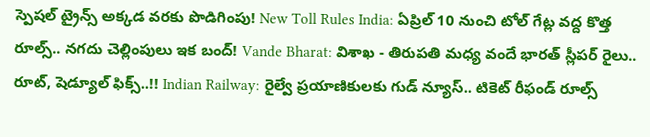స్పెషల్ ట్రైన్స్ అక్కడ వరకు పొడిగింపు! New Toll Rules India: ఏప్రిల్ 10 నుంచి టోల్ గేట్ల వద్ద కొత్త రూల్స్.. నగదు చెల్లింపులు ఇక బంద్! Vande Bharat: విశాఖ - తిరుపతి మధ్య వందే భారత్ స్లీపర్ రైలు.. రూట్, షెడ్యూల్ ఫిక్స్..!! Indian Railway: రైల్వే ప్రయాణికులకు గుడ్ న్యూస్.. టికెట్ రీఫండ్ రూల్స్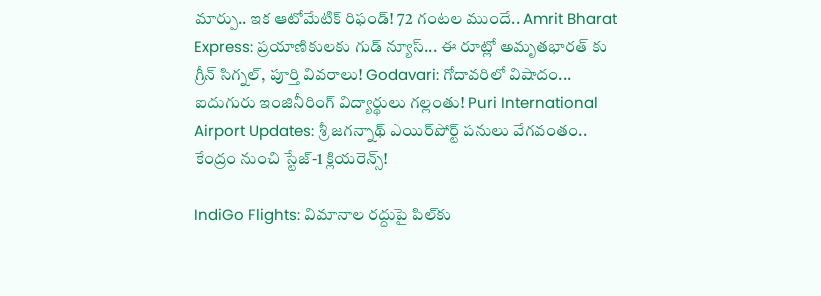మార్పు.. ఇక ఆటోమేటిక్ రిఫండ్! 72 గంటల ముందే.. Amrit Bharat Express: ప్రయాణికులకు గుడ్ న్యూస్... ఈ రూట్లో అమృతభారత్ కు గ్రీన్ సిగ్నల్, పూర్తి వివరాలు! Godavari: గోదావరిలో విషాదం... ఐదుగురు ఇంజినీరింగ్ విద్యార్థులు గల్లంతు! Puri International Airport Updates: శ్రీ జగన్నాథ్ ఎయిర్‌పోర్ట్ పనులు వేగవంతం.. కేంద్రం నుంచి స్టేజ్-1 క్లియరెన్స్!

IndiGo Flights: విమానాల రద్దుపై పిల్‌కు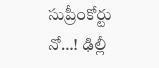సుప్రీంకోర్టు నో…! ఢిల్లీ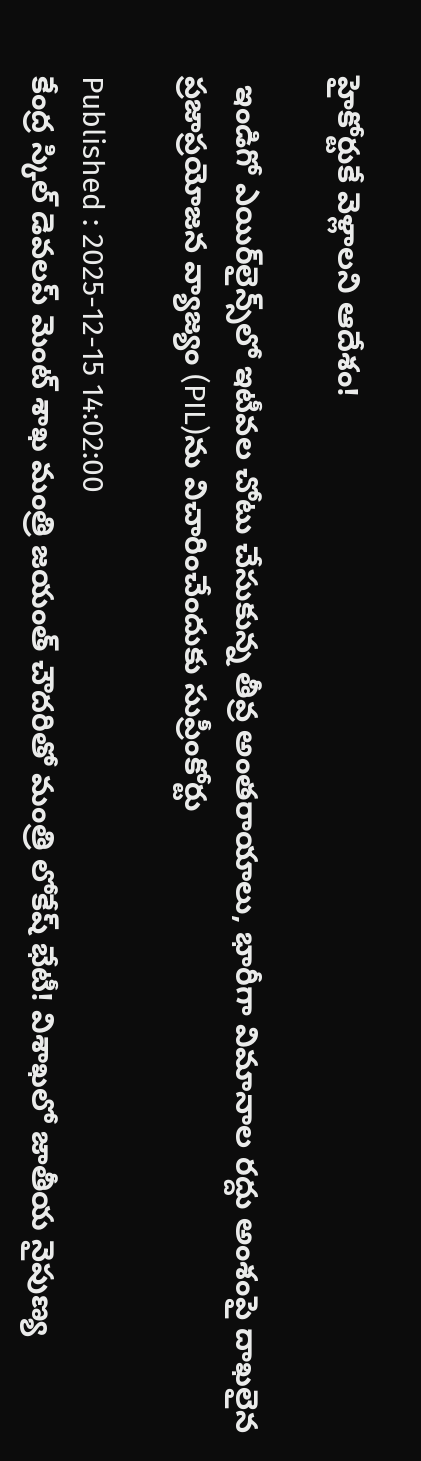హైకోర్టుకే వెళ్లాలని ఆదేశం!

 ఇండిగో ఎయిర్‌లైన్స్‌లో ఇటీవల చోటు చేసుకున్న తీవ్ర అంతరాయాలు, భారీగా విమానాల రద్దు అంశంపై దాఖలైన ప్రజాప్రయోజన వ్యాజ్యం (PIL)ను విచారించేందుకు సుప్రీంకోర్టు

Published : 2025-12-15 14:02:00
కేంద్ర స్కిల్ డెవలప్ మెంట్ శాఖ మంత్రి జయంత్ చౌదరితో మంత్రి లోకేష్ భేటీ! విశాఖలో జాతీయ నైపుణ్య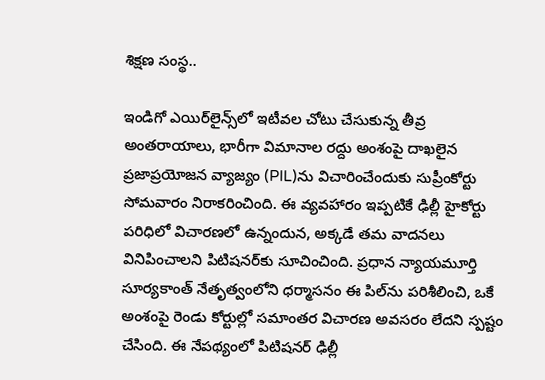శిక్షణ సంస్థ..

ఇండిగో ఎయిర్‌లైన్స్‌లో ఇటీవల చోటు చేసుకున్న తీవ్ర అంతరాయాలు, భారీగా విమానాల రద్దు అంశంపై దాఖలైన ప్రజాప్రయోజన వ్యాజ్యం (PIL)ను విచారించేందుకు సుప్రీంకోర్టు సోమవారం నిరాకరించింది. ఈ వ్యవహారం ఇప్పటికే ఢిల్లీ హైకోర్టు పరిధిలో విచారణలో ఉన్నందున, అక్కడే తమ వాదనలు వినిపించాలని పిటిషనర్‌కు సూచించింది. ప్రధాన న్యాయమూర్తి సూర్యకాంత్ నేతృత్వంలోని ధర్మాసనం ఈ పిల్‌ను పరిశీలించి, ఒకే అంశంపై రెండు కోర్టుల్లో సమాంతర విచారణ అవసరం లేదని స్పష్టం చేసింది. ఈ నేపథ్యంలో పిటిషనర్ ఢిల్లీ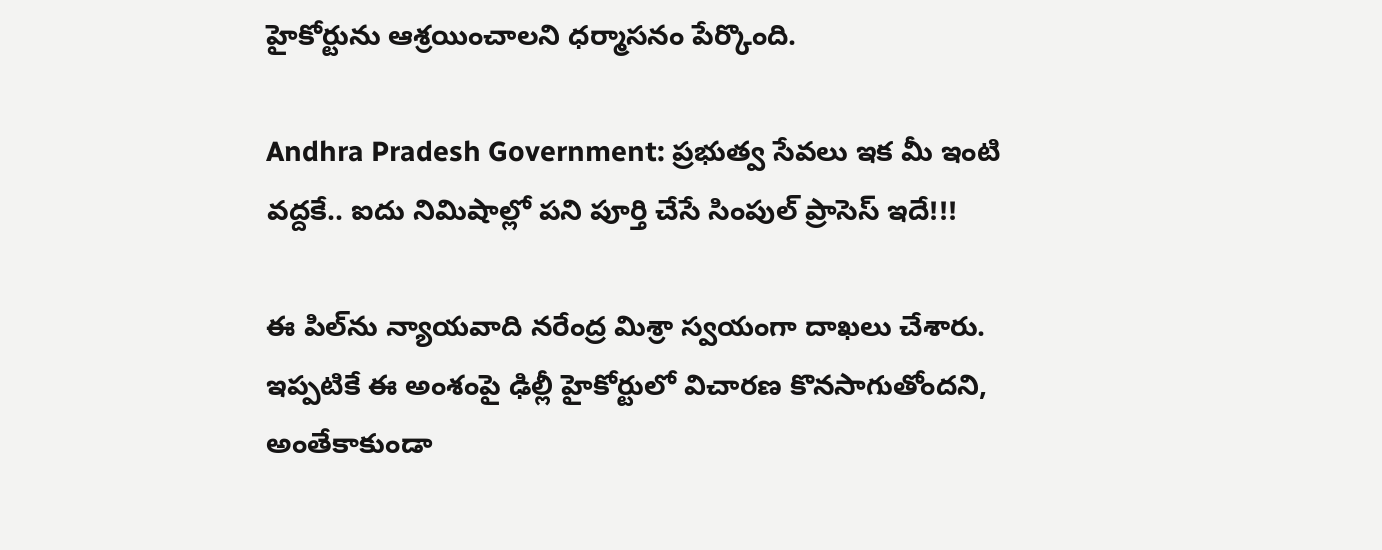హైకోర్టును ఆశ్రయించాలని ధర్మాసనం పేర్కొంది.

Andhra Pradesh Government: ప్రభుత్వ సేవలు ఇక మీ ఇంటి వద్దకే.. ఐదు నిమిషాల్లో పని పూర్తి చేసే సింపుల్ ప్రాసెస్ ఇదే!!!

ఈ పిల్‌ను న్యాయవాది నరేంద్ర మిశ్రా స్వయంగా దాఖలు చేశారు. ఇప్పటికే ఈ అంశంపై ఢిల్లీ హైకోర్టులో విచారణ కొనసాగుతోందని, అంతేకాకుండా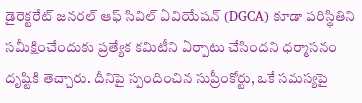డైరెక్టరేట్ జనరల్ ఆఫ్ సివిల్ ఏవియేషన్ (DGCA) కూడా పరిస్థితిని సమీక్షించేందుకు ప్రత్యేక కమిటీని ఏర్పాటు చేసిందని ధర్మాసనం దృష్టికి తెచ్చారు. దీనిపై స్పందించిన సుప్రీంకోర్టు, ఒకే సమస్యపై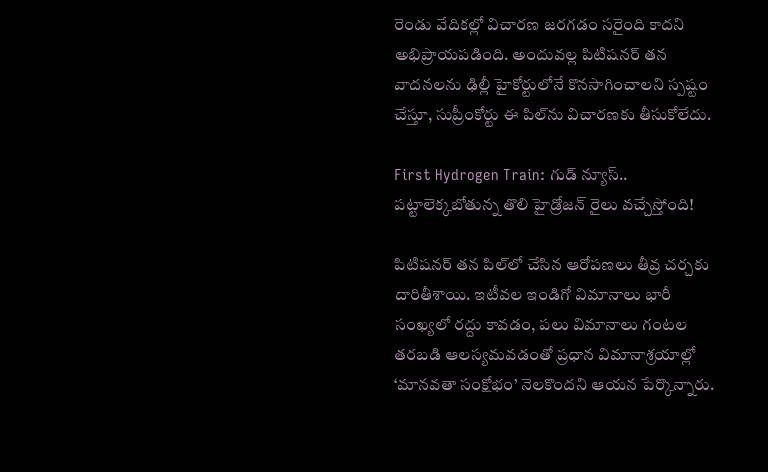రెండు వేదికల్లో విచారణ జరగడం సరైంది కాదని అభిప్రాయపడింది. అందువల్ల పిటిషనర్ తన వాదనలను ఢిల్లీ హైకోర్టులోనే కొనసాగించాలని స్పష్టం చేస్తూ, సుప్రీంకోర్టు ఈ పిల్‌ను విచారణకు తీసుకోలేదు.

First Hydrogen Train: గుడ్ న్యూస్.. పట్టాలెక్కబోతున్న తొలి హైడ్రోజన్ రైలు వచ్చేస్తోంది!

పిటిషనర్ తన పిల్‌లో చేసిన ఆరోపణలు తీవ్ర చర్చకు దారితీశాయి. ఇటీవల ఇండిగో విమానాలు భారీ సంఖ్యలో రద్దు కావడం, పలు విమానాలు గంటల తరబడి ఆలస్యమవడంతో ప్రధాన విమానాశ్రయాల్లో ‘మానవతా సంక్షోభం’ నెలకొందని ఆయన పేర్కొన్నారు.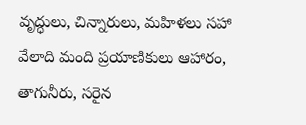వృద్ధులు, చిన్నారులు, మహిళలు సహా వేలాది మంది ప్రయాణికులు ఆహారం, తాగునీరు, సరైన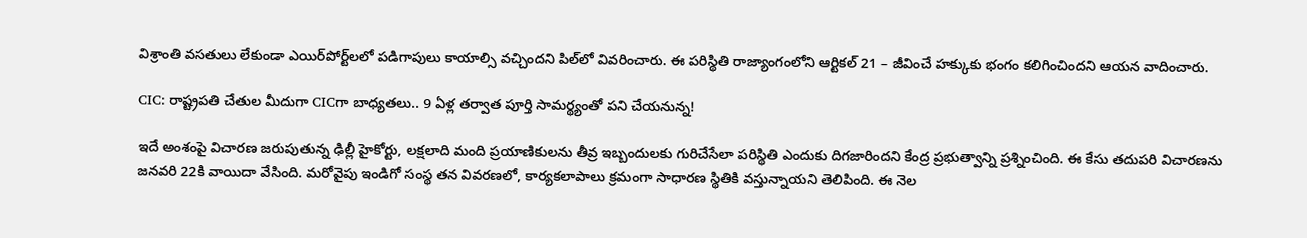విశ్రాంతి వసతులు లేకుండా ఎయిర్‌పోర్ట్‌లలో పడిగాపులు కాయాల్సి వచ్చిందని పిల్‌లో వివరించారు. ఈ పరిస్థితి రాజ్యాంగంలోని ఆర్టికల్ 21 – జీవించే హక్కుకు భంగం కలిగించిందని ఆయన వాదించారు.

CIC: రాష్ట్రపతి చేతుల మీదుగా CICగా బాధ్యతలు.. 9 ఏళ్ల తర్వాత పూర్తి సామర్థ్యంతో పని చేయనున్న!

ఇదే అంశంపై విచారణ జరుపుతున్న ఢిల్లీ హైకోర్టు, లక్షలాది మంది ప్రయాణికులను తీవ్ర ఇబ్బందులకు గురిచేసేలా పరిస్థితి ఎందుకు దిగజారిందని కేంద్ర ప్రభుత్వాన్ని ప్రశ్నించింది. ఈ కేసు తదుపరి విచారణను జనవరి 22కి వాయిదా వేసింది. మరోవైపు ఇండిగో సంస్థ తన వివరణలో, కార్యకలాపాలు క్రమంగా సాధారణ స్థితికి వస్తున్నాయని తెలిపింది. ఈ నెల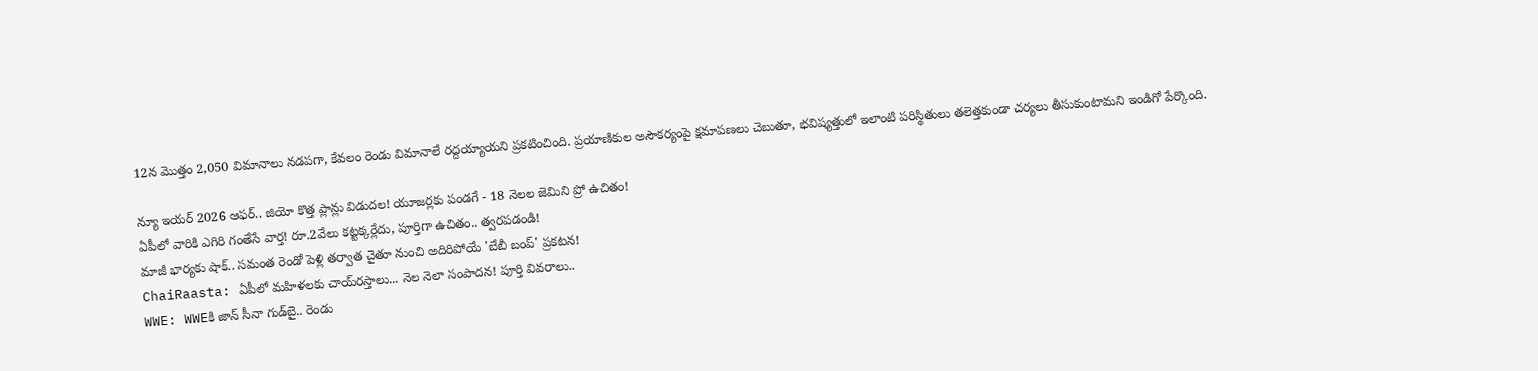12న మొత్తం 2,050 విమానాలు నడపగా, కేవలం రెండు విమానాలే రద్దయ్యాయని ప్రకటించింది. ప్రయాణికుల అసౌకర్యంపై క్షమాపణలు చెబుతూ, భవిష్యత్తులో ఇలాంటి పరిస్థితులు తలెత్తకుండా చర్యలు తీసుకుంటామని ఇండిగో పేర్కొంది.

న్యూ ఇయర్ 2026 ఆఫర్.. జియో కొత్త ప్లాన్లు విడుదల! యూజర్లకు పండగే - 18 నెలల జెమిని ప్రో ఉచితం!
ఏపీలో వారికి ఎగిరి గంతేసే వార్త! రూ.2వేలు కట్టక్కర్లేదు, పూర్తిగా ఉచితం.. త్వరపడండి!
మాజీ భార్యకు షాక్.. సమంత రెండో పెళ్లి తర్వాత చైతూ నుంచి అదిరిపోయే 'బేబీ బంప్' ప్రకటన!
ChaiRaasta: ఏపీలో మహిళలకు చాయ్‌రస్తాలు... నెల నెలా సంపాదన! పూర్తి వివరాలు..
WWE: WWEకి జాన్ సీనా గుడ్‌బై.. రెండు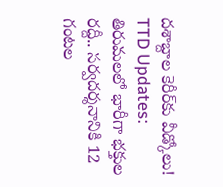దశాబ్దాల కెరీర్‌కు వీడ్కోలు!
TTD Updates: తిరుమలలో భారీగా భక్తుల రద్దీ.. సర్వదర్శనానికి 12 గంటల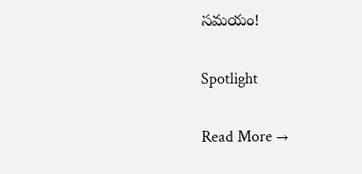సమయం!

Spotlight

Read More →